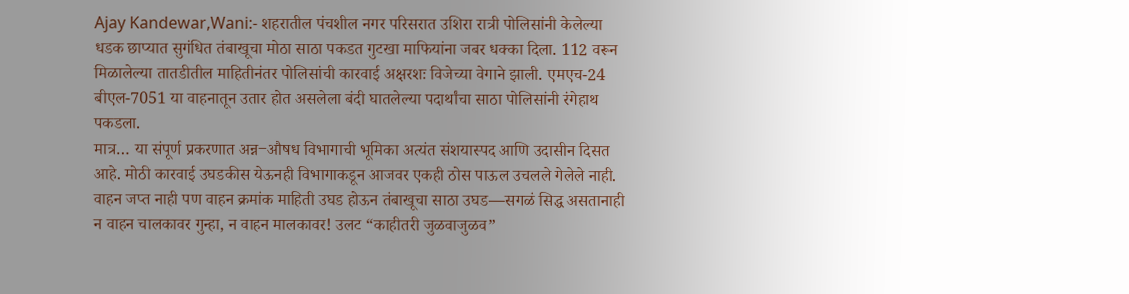Ajay Kandewar,Wani:- शहरातील पंचशील नगर परिसरात उशिरा रात्री पोलिसांनी केलेल्या धडक छाप्यात सुगंधित तंबाखूचा मोठा साठा पकडत गुटखा माफियांना जबर धक्का दिला. 112 वरून मिळालेल्या तातडीतील माहितीनंतर पोलिसांची कारवाई अक्षरशः विजेच्या वेगाने झाली. एमएच-24 बीएल-7051 या वाहनातून उतार होत असलेला बंदी घातलेल्या पदार्थांचा साठा पोलिसांनी रंगेहाथ पकडला.
मात्र… या संपूर्ण प्रकरणात अन्न‒औषध विभागाची भूमिका अत्यंत संशयास्पद आणि उदासीन दिसत आहे. मोठी कारवाई उघडकीस येऊनही विभागाकडून आजवर एकही ठोस पाऊल उचलले गेलेले नाही. वाहन जप्त नाही पण वाहन क्रमांक माहिती उघड होऊन तंबाखूचा साठा उघड—सगळं सिद्ध असतानाही न वाहन चालकावर गुन्हा, न वाहन मालकावर! उलट “काहीतरी जुळवाजुळव”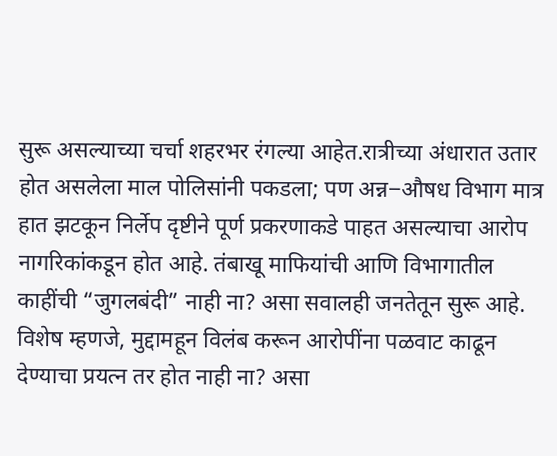सुरू असल्याच्या चर्चा शहरभर रंगल्या आहेत.रात्रीच्या अंधारात उतार होत असलेला माल पोलिसांनी पकडला; पण अन्न‒औषध विभाग मात्र हात झटकून निर्लेप दृष्टीने पूर्ण प्रकरणाकडे पाहत असल्याचा आरोप नागरिकांकडून होत आहे. तंबाखू माफियांची आणि विभागातील काहींची “जुगलबंदी” नाही ना? असा सवालही जनतेतून सुरू आहे.
विशेष म्हणजे, मुद्दामहून विलंब करून आरोपींना पळवाट काढून देण्याचा प्रयत्न तर होत नाही ना? असा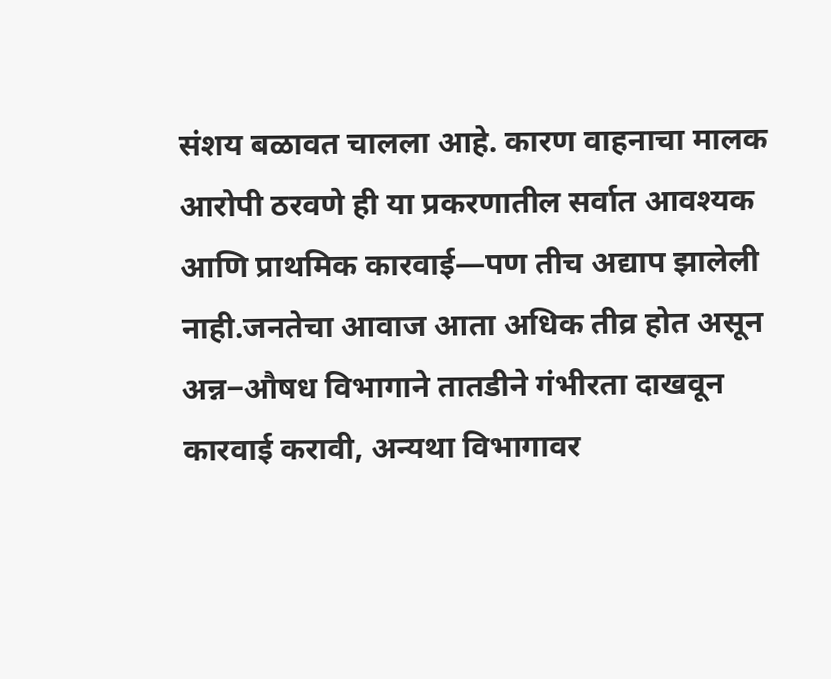संशय बळावत चालला आहे. कारण वाहनाचा मालक आरोपी ठरवणे ही या प्रकरणातील सर्वात आवश्यक आणि प्राथमिक कारवाई—पण तीच अद्याप झालेली नाही.जनतेचा आवाज आता अधिक तीव्र होत असून अन्न‒औषध विभागाने तातडीने गंभीरता दाखवून कारवाई करावी, अन्यथा विभागावर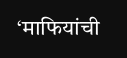‘माफियांची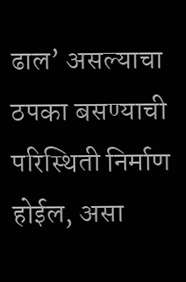ढाल’ असल्याचा ठपका बसण्याची परिस्थिती निर्माण होईल, असा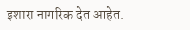इशारा नागरिक देत आहेत.